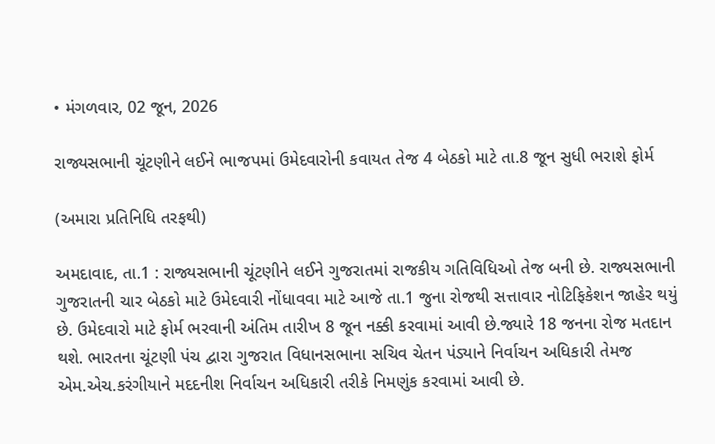• મંગળવાર, 02 જૂન, 2026

રાજ્યસભાની ચૂંટણીને લઈને ભાજપમાં ઉમેદવારોની કવાયત તેજ 4 બેઠકો માટે તા.8 જૂન સુધી ભરાશે ફોર્મ

(અમારા પ્રતિનિધિ તરફથી)

અમદાવાદ, તા.1 : રાજ્યસભાની ચૂંટણીને લઈને ગુજરાતમાં રાજકીય ગતિવિધિઓ તેજ બની છે. રાજ્યસભાની ગુજરાતની ચાર બેઠકો માટે ઉમેદવારી નોંધાવવા માટે આજે તા.1 જુના રોજથી સત્તાવાર નોટિફિકેશન જાહેર થયું છે. ઉમેદવારો માટે ફોર્મ ભરવાની અંતિમ તારીખ 8 જૂન નક્કી કરવામાં આવી છે.જ્યારે 18 જનના રોજ મતદાન થશે. ભારતના ચૂંટણી પંચ દ્વારા ગુજરાત વિધાનસભાના સચિવ ચેતન પંડ્યાને નિર્વાચન અધિકારી તેમજ એમ.એચ.કરંગીયાને મદદનીશ નિર્વાચન અધિકારી તરીકે નિમણુંક કરવામાં આવી છે.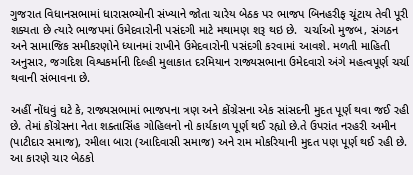ગુજરાત વિધાનસભામાં ધારાસભ્યોની સંખ્યાને જોતા ચારેય બેઠક પર ભાજપ બિનહરીફ ચૂંટાય તેવી પૂરી શક્યતા છે ત્યારે ભાજપમાં ઉમેદવારોની પસંદગી માટે મથામણ શરૂ થઇ છે.  ચર્ચાઓ મુજબ, સંગઠન અને સામાજિક સમીકરણોને ધ્યાનમાં રાખીને ઉમેદવારોની પસંદગી કરવામાં આવશે. મળતી માહિતી અનુસાર, જગદિશ વિશ્વકર્માની દિલ્હી મુલાકાત દરમિયાન રાજ્યસભાના ઉમેદવારો અંગે મહત્વપૂર્ણ ચર્ચા થવાની સંભાવના છે.

અહીં નોંધવું ઘટે કે, રાજ્યસભામાં ભાજપના ત્રણ અને કોંગ્રેસના એક સાંસદની મુદત પૂર્ણ થવા જઈ રહી છે. તેમાં કોંગ્રેસના નેતા શક્તાસિંહ ગોહિલનો નો કાર્યકાળ પૂર્ણ થઈ રહ્યો છે.તે ઉપરાંત નરહરી અમીન (પાટીદાર સમાજ), રમીલા બારા (આદિવાસી સમાજ) અને રામ મોકરિયાની મુદત પણ પૂર્ણ થઈ રહી છે. આ કારણે ચાર બેઠકો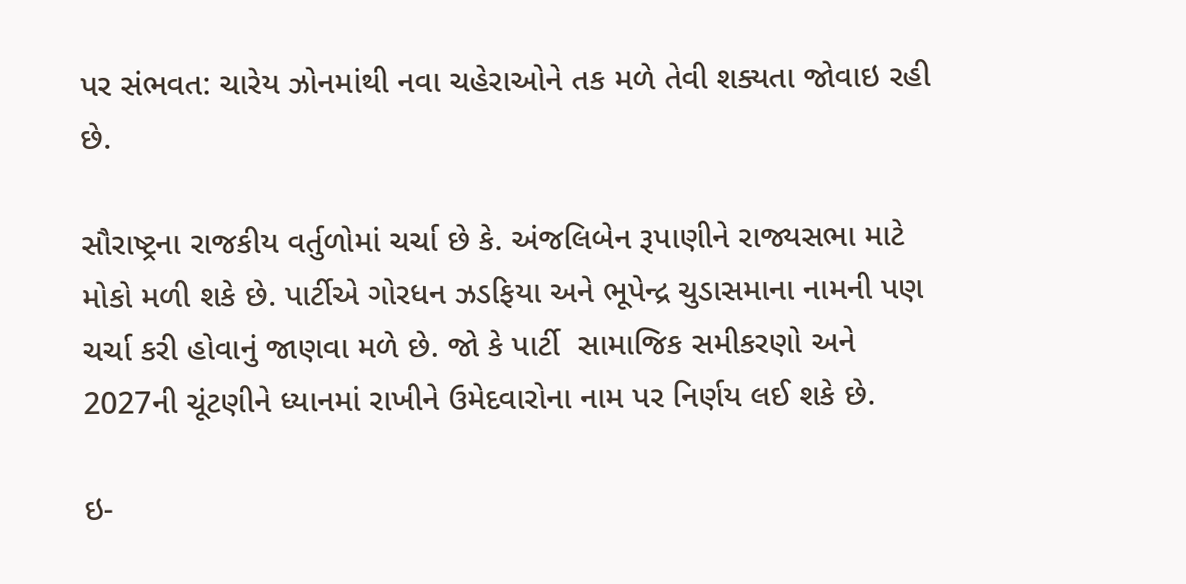પર સંભવત: ચારેય ઝોનમાંથી નવા ચહેરાઓને તક મળે તેવી શક્યતા જોવાઇ રહી  છે.

સૌરાષ્ટ્રના રાજકીય વર્તુળોમાં ચર્ચા છે કે. અંજલિબેન રૂપાણીને રાજ્યસભા માટે મોકો મળી શકે છે. પાર્ટીએ ગોરધન ઝડફિયા અને ભૂપેન્દ્ર ચુડાસમાના નામની પણ ચર્ચા કરી હોવાનું જાણવા મળે છે. જો કે પાર્ટી  સામાજિક સમીકરણો અને 2027ની ચૂંટણીને ધ્યાનમાં રાખીને ઉમેદવારોના નામ પર નિર્ણય લઈ શકે છે.

ઇ-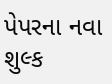પેપરના નવા શુલ્ક